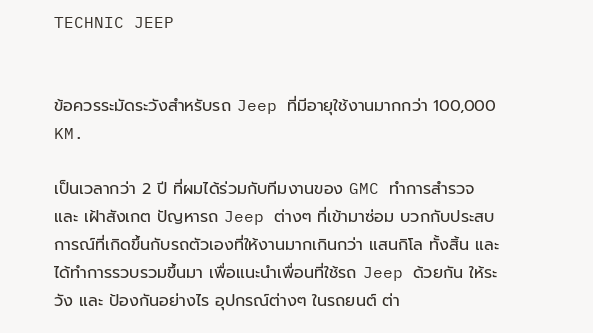TECHNIC JEEP


ข้อควรระมัดระวังสำหรับรถ Jeep ที่มีอายุใช้งานมากกว่า 100,000 KM.

เป็นเวลากว่า 2 ปี ที่ผมได้ร่วมกับทีมงานของ GMC ทำการสำรวจ และ เฝ้าสังเกต ปัญหารถ Jeep ต่างๆ ที่เข้ามาซ่อม บวกกับประสบการณ์ที่เกิดขึ้นกับรถตัวเองที่ให้งานมากเกินกว่า แสนกิโล ทั้งสิ้น และได้ทำการรวบรวมขึ้นมา เพื่อแนะนำเพื่อนที่ใช้รถ Jeep ด้วยกัน ให้ระวัง และ ป้องกันอย่างไร อุปกรณ์ต่างๆ ในรถยนต์ ต่า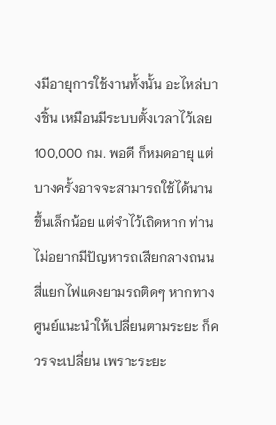งมีอายุการใช้งานทั้งนั้น อะไหล่บางชิ้น เหมือนมีระบบตั้งเวลาไว้เลย 100,000 กม. พอดี ก็หมดอายุ แต่บางครั้งอาจจะสามารถใช้ได้นานขึ้นเล็กน้อย แต่จำไว้เถิดหาก ท่านไม่อยากมีปัญหารถเสียกลางถนน สี่แยกไฟแดงยามรถติดๆ หากทางศูนย์แนะนำให้เปลี่ยนตามระยะ ก็ควรจะเปลี่ยน เพราะระยะ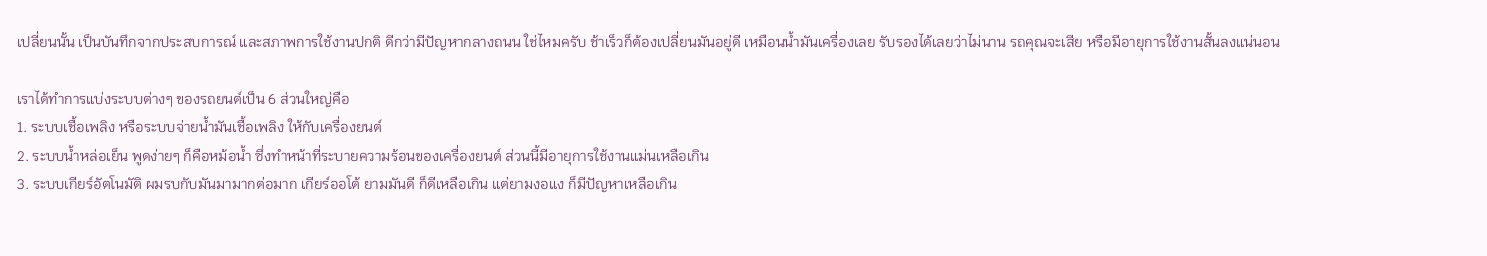เปลี่ยนนั้น เป็นบันทึกจากประสบการณ์ และสภาพการใช้งานปกติ ดีกว่ามีปัญหากลางถนน ใช่ไหมครับ ช้าเร็วก็ต้องเปลี่ยนมันอยู่ดี เหมือนน้ำมันเครื่องเลย รับรองได้เลยว่าไม่นาน รถคุณจะเสีย หรือมีอายุการใช้งานสั้นลงแน่นอน

เราได้ทำการแบ่งระบบต่างๆ ของรถยนต์เป็น 6 ส่วนใหญ่คือ
1. ระบบเชื้อเพลิง หรือระบบจ่ายน้ำมันเชื้อเพลิง ให้กับเครื่องยนต์
2. ระบบน้ำหล่อเย็น พูดง่ายๆ ก็คือหม้อน้ำ ซึ่งทำหน้าที่ระบายความร้อนของเครื่องยนต์ ส่วนนี้มีอายุการใช้งานแม่นเหลือเกิน
3. ระบบเกียร์อัตโนมัติ ผมรบกับมันมามากต่อมาก เกียร์ออโต้ ยามมันดี ก็ดีเหลือเกิน แต่ยามงอแง ก็มีปัญหาเหลือเกิน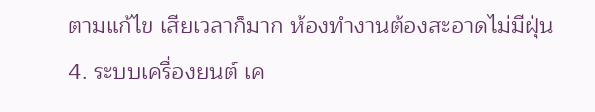ตามแก้ไข เสียเวลาก็มาก ห้องทำงานต้องสะอาดไม่มีฝุ่น
4. ระบบเครื่องยนต์ เค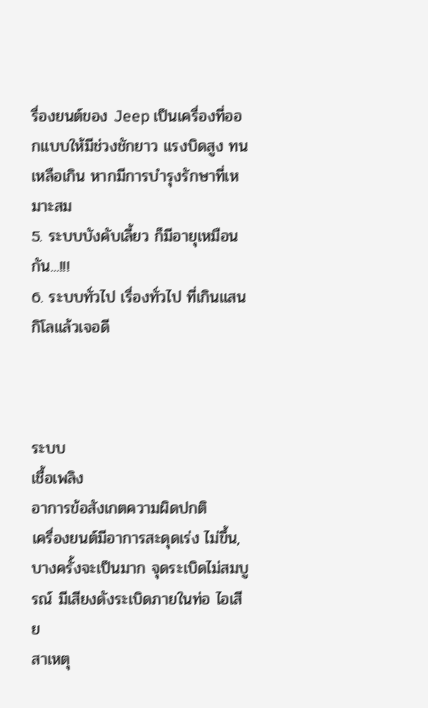รื่องยนต์ของ Jeep เป็นเครื่องที่ออกแบบให้มีช่วงชักยาว แรงบิดสูง ทนเหลือเกิน หากมีการบำรุงรักษาที่เหมาะสม
5. ระบบบังคับเลี้ยว ก็มีอายุเหมือนกัน...!!!
6. ระบบทั่วไป เรื่องทั่วไป ที่เกินแสนกิโลแล้วเจอดี



ระบบ
เชื้อเพลิง
อาการข้อสังเกตความผิดปกติ
เครื่องยนต์มีอาการสะดุดเร่ง ไม่ขึ้น, บางครั้งจะเป็นมาก จุดระเบิดไม่สมบูรณ์ มีเสียงดังระเบิดภายในท่อ ไอเสีย
สาเหตุ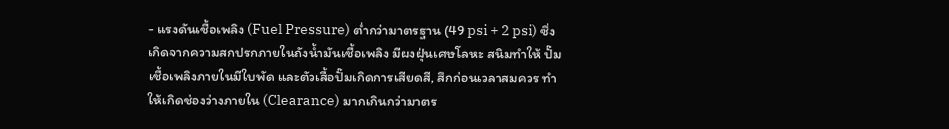- แรงดันเชื้อเพลิง (Fuel Pressure) ต่ำกว่ามาตรฐาน (49 psi + 2 psi) ซึ่งเกิดจากความสกปรกภายในถังน้ำมันเชื้อเพลิง มีผงฝุ่นเศษโลหะ สนิมทำให้ ปั๊มเชื้อเพลิงภายในมีใบพัด และตัวเสื้อปั๊มเกิดการเสียดสี, สึกก่อนเวลาสมควร ทำให้เกิดช่องว่างภายใน (Clearance) มากเกินกว่ามาตร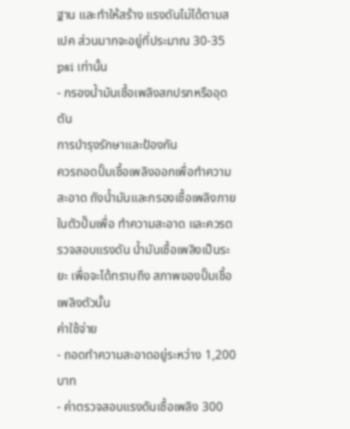ฐาน และทำให้สร้าง แรงดันไม่ได้ตามสเปค ส่วนมากจะอยู่ที่ประมาณ 30-35 psi เท่านั้น
- กรองน้ำมันเชื้อเพลิงสกปรกหรืออุดตัน
การบำรุงรักษาและป้องกัน
ควรถอดปั๊มเชื้อเพลิงออกเพื่อทำความสะอาด ถังน้ำมันและกรองเชื้อเพลิงภายในตัวปั๊มเพื่อ ทำความสะอาด และควรตรวจสอบแรงดัน น้ำมันเชื้อเพลิงเป็นระยะ เพื่อจะได้ทราบถึง สภาพของปั๊มเชื้อเพลิงตัวนั้น
ค่าใช้จ่าย
- ถอดทำความสะอาดอยู่ระหว่าง 1,200 บาท
- ค่าตรวจสอบแรงดันเชื้อเพลิง 300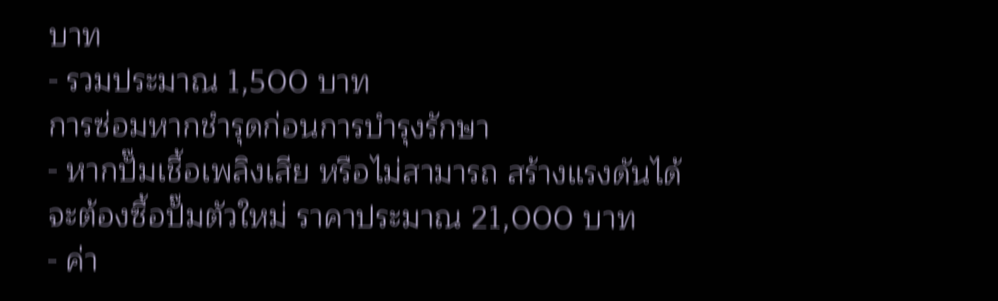บาท
- รวมประมาณ 1,500 บาท
การซ่อมหากชำรุดก่อนการบำรุงรักษา
- หากปั๊มเชื้อเพลิงเสีย หรือไม่สามารถ สร้างแรงดันได้ จะต้องซื้อปั๊มตัวใหม่ ราคาประมาณ 21,000 บาท
- ค่า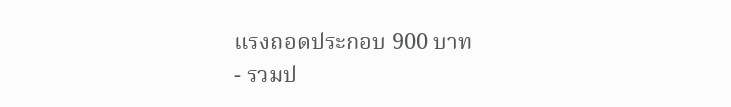แรงถอดประกอบ 900 บาท
- รวมป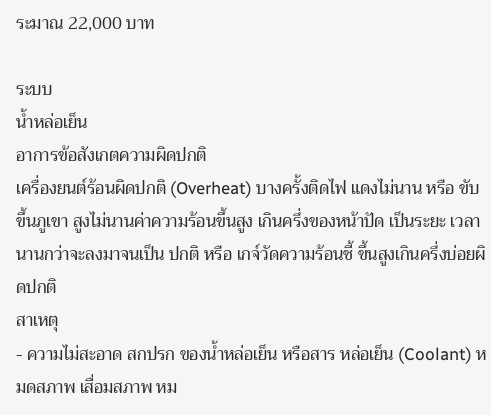ระมาณ 22,000 บาท

ระบบ
น้ำหล่อเย็น
อาการข้อสังเกตความผิดปกติ
เครื่องยนต์ร้อนผิดปกติ (Overheat) บางครั้งติดไฟ แดงไม่นาน หรือ ขับขึ้นภูเขา สูงไม่นานค่าความร้อนขึ้นสูง เกินครึ่งของหน้าปัด เป็นระยะ เวลานานกว่าจะลงมาจนเป็น ปกติ หรือ เกจ์วัดความร้อนชี้ ขึ้นสูงเกินครึ่งบ่อยผิดปกติ
สาเหตุ
- ความไม่สะอาด สกปรก ของน้ำหล่อเย็น หรือสาร หล่อเย็น (Coolant) หมดสภาพ เสื่อมสภาพ หม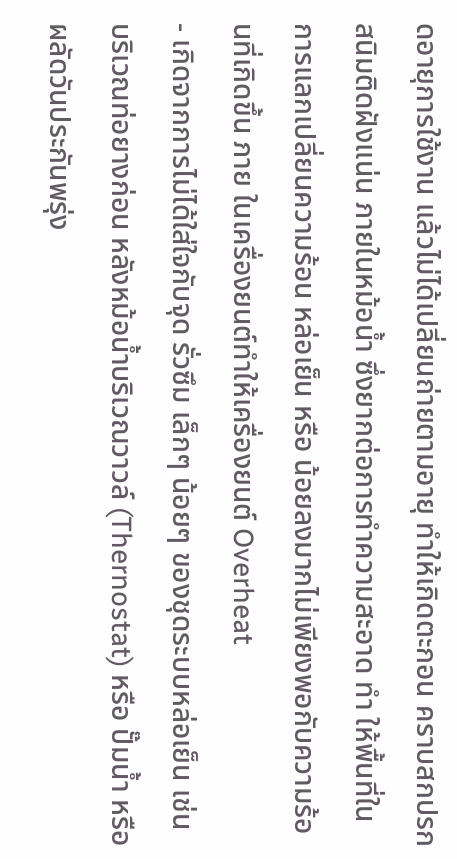ดอายุการใช้งาน แล้วไม่ได้เปลี่ยนถ่ายตามอายุ ทำให้เกิดตะกอน คราบสกปรก สนิมติดฝังแน่น ภายในหม้อน้ำ ซึ่งยากต่อการทำความสะอาด ทำ ให้พื้นที่ในการแลกเปลี่ยนความร้อน หล่อเย็น หรือ น้อยลงมากไม่เพียงพอกับความร้อนที่เกิดขึ้น ภาย ในเครื่องยนต์ทำให้เครื่องยนต์ Overheat
- เกิดจากการไม่ได้ใส่ใจกับจุด รั่วซึม เล็กๆ น้อยๆ ของชุดระบบหล่อเย็น เช่น บริเวณท่อยางก่อน หลังหม้อน้ำบริเวณวาวล์ (Thernostat) หรือ ปั๊มน้ำ หรือผลัดวันประกันพรุ่ง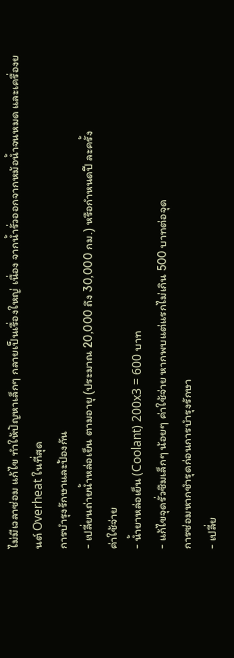ไม่มีเวลาซ่อม แก้ไข ทำให้ปัญหาเล็กๆ กลายเป็นเรื่องใหญ่ เนื่อง จากน้ำรั่วออกจากหม้อน้ำจนหมด และเครื่องยนต์ Overheat ในที่สุด
การบำรุงรักษาและป้องกัน
- เปลี่ยนถ่ายน้ำหล่อเย็น ตามอายุ (ประมาณ 20,000 ถึง 30,000 กม.) หรือกำหนดปี ละครั้ง
ค่าใช้จ่าย
- น้ำยาหล่อเย็น (Coolant) 200x3 = 600 บาท
- แก้ไขจุดรั่วซึมเล็กๆ น้อยๆ ค่าใช้จ่าย หากพบแต่แรกไม่เกิน 500 บาทต่อจุด
การซ่อมหากชำรุดก่อนการบำรุงรักษา
- เปลี่ย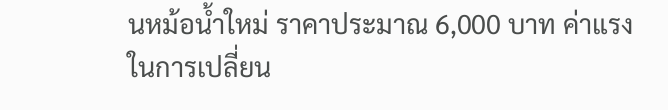นหม้อน้ำใหม่ ราคาประมาณ 6,000 บาท ค่าแรงในการเปลี่ยน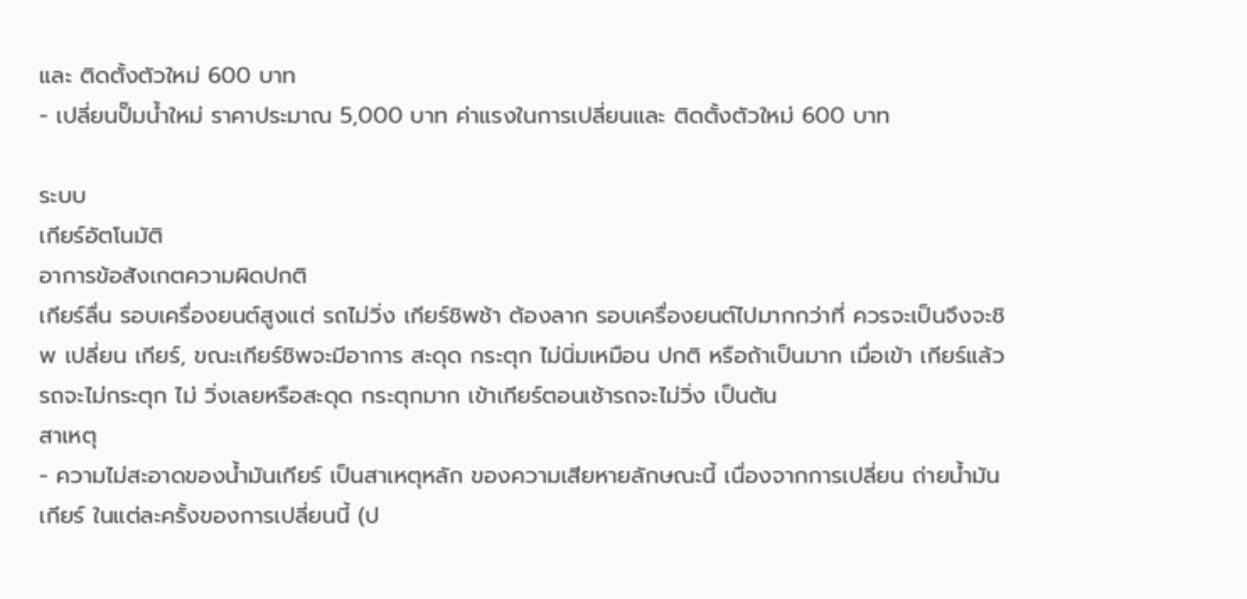และ ติดตั้งตัวใหม่ 600 บาท
- เปลี่ยนปั๊มน้ำใหม่ ราคาประมาณ 5,000 บาท ค่าแรงในการเปลี่ยนและ ติดตั้งตัวใหม่ 600 บาท

ระบบ
เกียร์อัตโนมัติ
อาการข้อสังเกตความผิดปกติ
เกียร์ลื่น รอบเครื่องยนต์สูงแต่ รถไม่วิ่ง เกียร์ชิพช้า ต้องลาก รอบเครื่องยนต์ไปมากกว่าที่ ควรจะเป็นจึงจะชิพ เปลี่ยน เกียร์, ขณะเกียร์ชิพจะมีอาการ สะดุด กระตุก ไม่นิ่มเหมือน ปกติ หรือถ้าเป็นมาก เมื่อเข้า เกียร์แล้วรถจะไม่กระตุก ไม่ วิ่งเลยหรือสะดุด กระตุกมาก เข้าเกียร์ตอนเช้ารถจะไม่วิ่ง เป็นต้น
สาเหตุ
- ความไม่สะอาดของน้ำมันเกียร์ เป็นสาเหตุหลัก ของความเสียหายลักษณะนี้ เนื่องจากการเปลี่ยน ถ่ายน้ำมันเกียร์ ในแต่ละครั้งของการเปลี่ยนนี้ (ป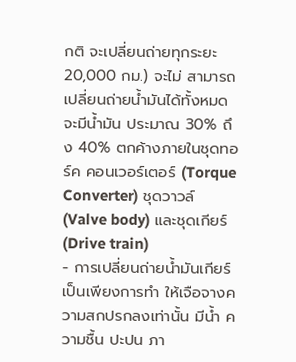กติ จะเปลี่ยนถ่ายทุกระยะ 20,000 กม.) จะไม่ สามารถเปลี่ยนถ่ายน้ำมันได้ทั้งหมด จะมีน้ำมัน ประมาณ 30% ถึง 40% ตกค้างภายในชุดทอร์ค คอนเวอร์เตอร์ (Torque Converter) ชุดวาวล์ (Valve body) และชุดเกียร์ (Drive train)
- การเปลี่ยนถ่ายน้ำมันเกียร์เป็นเพียงการทำ ให้เจือจางความสกปรกลงเท่านั้น มีน้ำ ความชื้น ปะปน ภา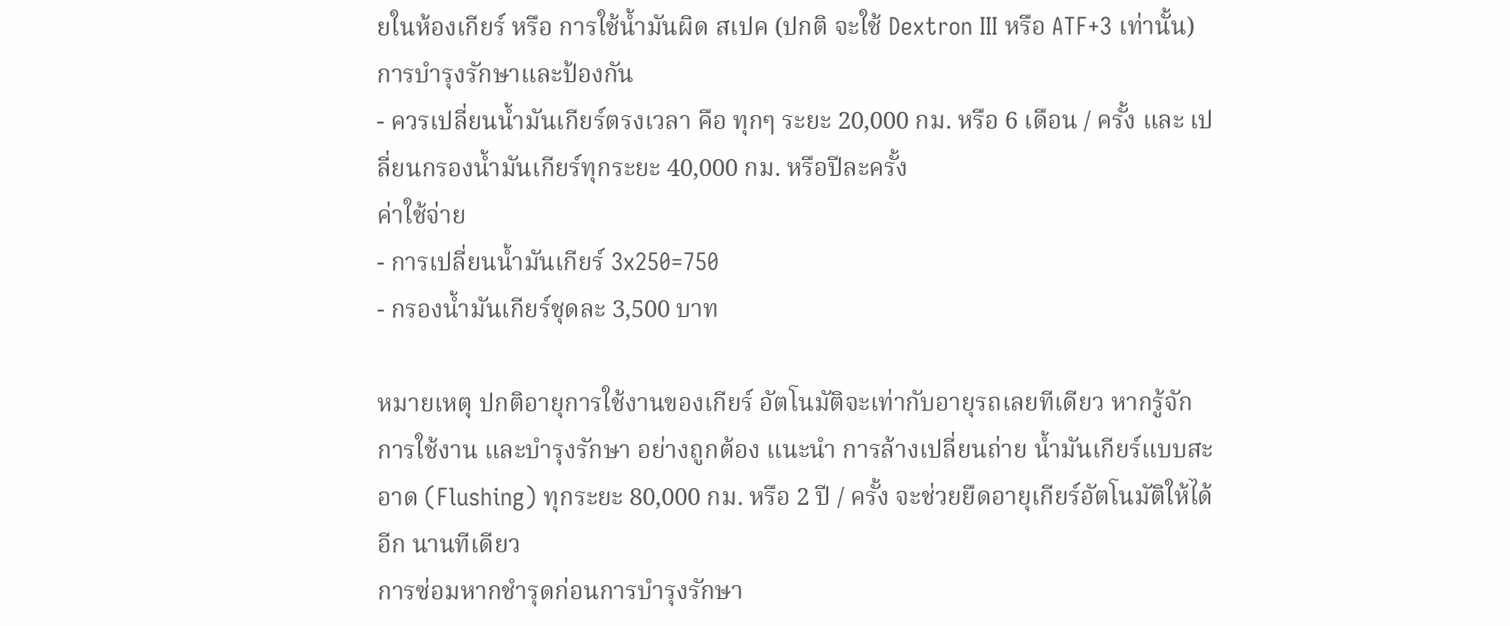ยในห้องเกียร์ หรือ การใช้น้ำมันผิด สเปค (ปกติ จะใช้ Dextron III หรือ ATF+3 เท่านั้น)
การบำรุงรักษาและป้องกัน
- ควรเปลี่ยนน้ำมันเกียร์ตรงเวลา คือ ทุกๆ ระยะ 20,000 กม. หรือ 6 เดือน / ครั้ง และ เปลี่ยนกรองน้ำมันเกียร์ทุกระยะ 40,000 กม. หรือปีละครั้ง
ค่าใช้จ่าย
- การเปลี่ยนน้ำมันเกียร์ 3x250=750
- กรองน้ำมันเกียร์ชุดละ 3,500 บาท

หมายเหตุ ปกติอายุการใช้งานของเกียร์ อัตโนมัติจะเท่ากับอายุรถเลยทีเดียว หากรู้จักการใช้งาน และบำรุงรักษา อย่างถูกต้อง แนะนำ การล้างเปลี่ยนถ่าย น้ำมันเกียร์แบบสะอาด (Flushing) ทุกระยะ 80,000 กม. หรือ 2 ปี / ครั้ง จะช่วยยืดอายุเกียร์อัตโนมัติให้ได้อีก นานทีเดียว
การซ่อมหากชำรุดก่อนการบำรุงรักษา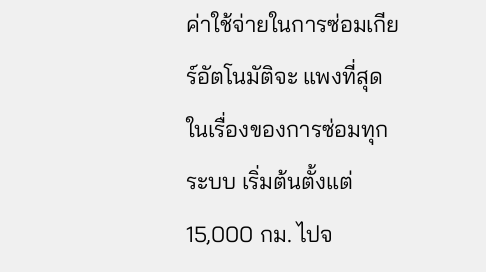ค่าใช้จ่ายในการซ่อมเกียร์อัตโนมัติจะ แพงที่สุด ในเรื่องของการซ่อมทุกระบบ เริ่มต้นตั้งแต่ 15,000 กม. ไปจ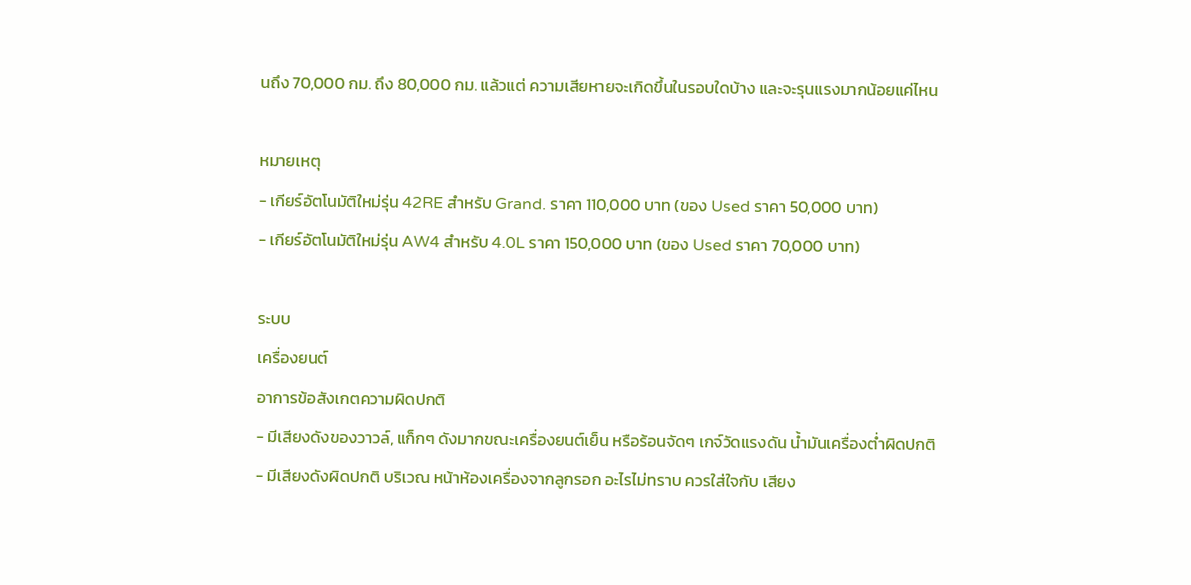นถึง 70,000 กม. ถึง 80,000 กม. แล้วแต่ ความเสียหายจะเกิดขึ้นในรอบใดบ้าง และจะรุนแรงมากน้อยแค่ไหน

หมายเหตุ
- เกียร์อัตโนมัติใหม่รุ่น 42RE สำหรับ Grand. ราคา 110,000 บาท (ของ Used ราคา 50,000 บาท)
- เกียร์อัตโนมัติใหม่รุ่น AW4 สำหรับ 4.0L ราคา 150,000 บาท (ของ Used ราคา 70,000 บาท)

ระบบ
เครื่องยนต์
อาการข้อสังเกตความผิดปกติ
- มีเสียงดังของวาวล์, แก็กๆ ดังมากขณะเครื่องยนต์เย็น หรือร้อนจัดๆ เกจ์วัดแรงดัน น้ำมันเครื่องต่ำผิดปกติ
- มีเสียงดังผิดปกติ บริเวณ หน้าห้องเครื่องจากลูกรอก อะไรไม่ทราบ ควรใส่ใจกับ เสียง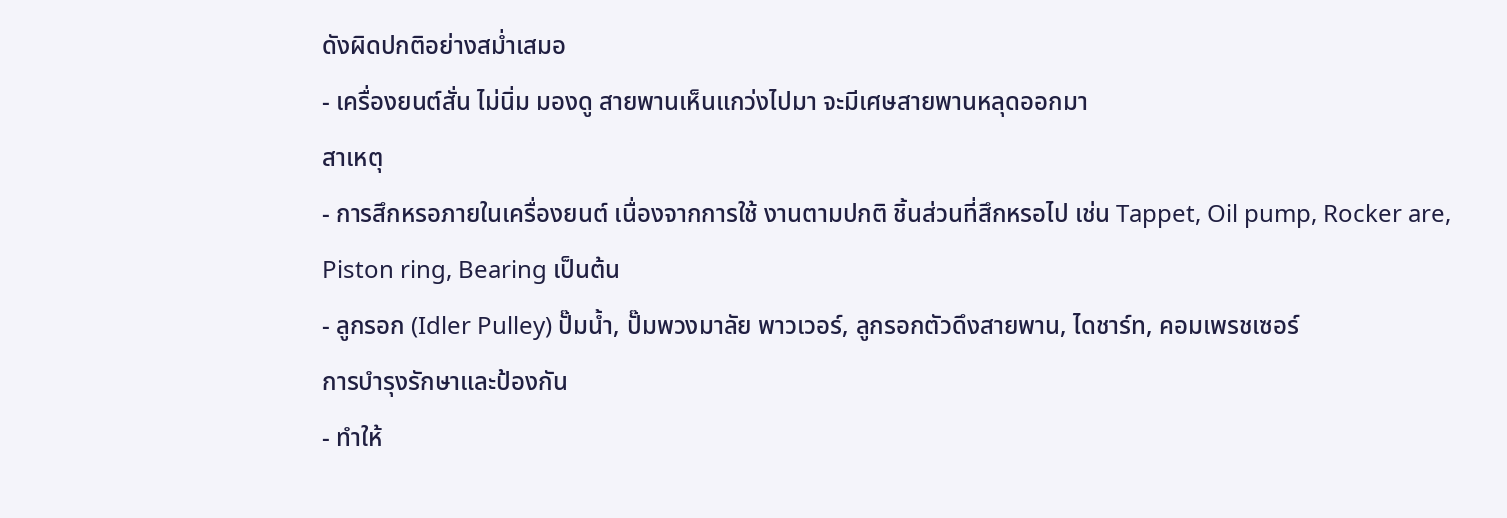ดังผิดปกติอย่างสม่ำเสมอ
- เครื่องยนต์สั่น ไม่นิ่ม มองดู สายพานเห็นแกว่งไปมา จะมีเศษสายพานหลุดออกมา
สาเหตุ
- การสึกหรอภายในเครื่องยนต์ เนื่องจากการใช้ งานตามปกติ ชิ้นส่วนที่สึกหรอไป เช่น Tappet, Oil pump, Rocker are, Piston ring, Bearing เป็นต้น
- ลูกรอก (Idler Pulley) ปั๊มน้ำ, ปั๊มพวงมาลัย พาวเวอร์, ลูกรอกตัวดึงสายพาน, ไดชาร์ท, คอมเพรชเซอร์
การบำรุงรักษาและป้องกัน
- ทำให้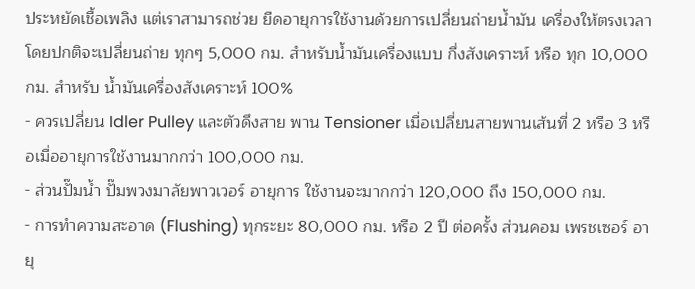ประหยัดเชื้อเพลิง แต่เราสามารถช่วย ยืดอายุการใช้งานด้วยการเปลี่ยนถ่ายน้ำมัน เครื่องให้ตรงเวลา โดยปกติจะเปลี่ยนถ่าย ทุกๆ 5,000 กม. สำหรับน้ำมันเครื่องแบบ กึ่งสังเคราะห์ หรือ ทุก 10,000 กม. สำหรับ น้ำมันเครื่องสังเคราะห์ 100%
- ควรเปลี่ยน Idler Pulley และตัวดึงสาย พาน Tensioner เมื่อเปลี่ยนสายพานเส้นที่ 2 หรือ 3 หรือเมื่ออายุการใช้งานมากกว่า 100,000 กม.
- ส่วนปั๊มน้ำ ปั๊มพวงมาลัยพาวเวอร์ อายุการ ใช้งานจะมากกว่า 120,000 ถึง 150,000 กม.
- การทำความสะอาด (Flushing) ทุกระยะ 80,000 กม. หรือ 2 ปี ต่อครั้ง ส่วนคอม เพรชเซอร์ อายุ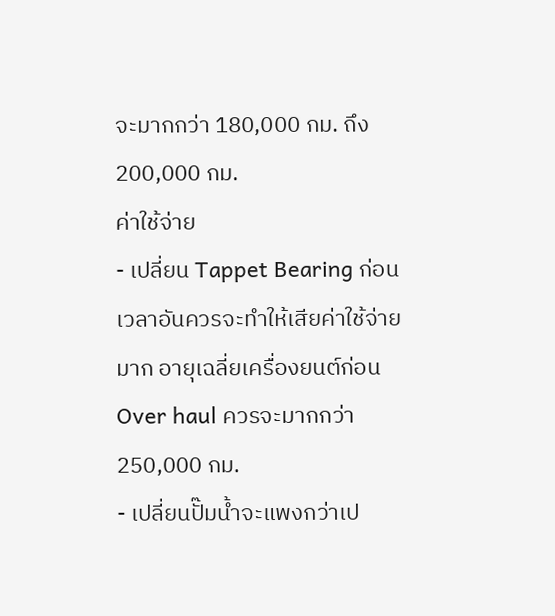จะมากกว่า 180,000 กม. ถึง 200,000 กม.
ค่าใช้จ่าย
- เปลี่ยน Tappet Bearing ก่อน เวลาอันควรจะทำให้เสียค่าใช้จ่าย มาก อายุเฉลี่ยเครื่องยนต์ก่อน Over haul ควรจะมากกว่า 250,000 กม.
- เปลี่ยนปั๊มน้ำจะแพงกว่าเป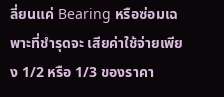ลี่ยนแค่ Bearing หรือซ่อมเฉพาะที่ชำรุดจะ เสียค่าใช้จ่ายเพียง 1/2 หรือ 1/3 ของราคา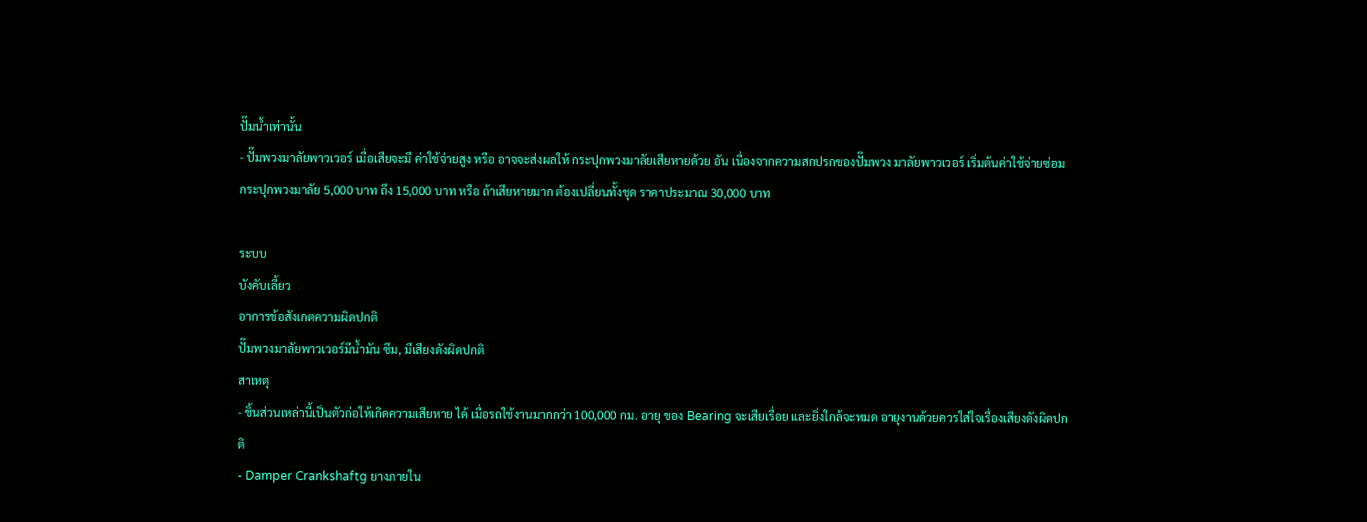ปั๊มน้ำเท่านั้น
- ปั๊มพวงมาลัยพาวเวอร์ เมื่อเสียจะมี ค่าใช้จ่ายสูง หรือ อาจจะส่งผลให้ กระปุกพวงมาลัยเสียหายด้วย อัน เนื่องจากความสกปรกของปั๊มพวง มาลัยพาวเวอร์ เริ่มต้นค่าใช้จ่ายซ่อม กระปุกพวงมาลัย 5,000 บาท ถึง 15,000 บาท หรือ ถ้าเสียหายมาก ต้องเปลี่ยนทั้งชุด ราคาประมาณ 30,000 บาท

ระบบ
บังคับเลี้ยว
อาการข้อสังเกตความผิดปกติ
ปั๊มพวงมาลัยพาวเวอร์มีน้ำมัน ซึม, มีเสียงดังผิดปกติ
สาเหตุ
- ชิ้นส่วนเหล่านี้เป็นตัวก่อให้เกิดความเสียหาย ได้ เมื่อรถใช้งานมากกว่า 100,000 กม. อายุ ของ Bearing จะเสียเรื่อย และยิ่งใกล้จะหมด อายุงานด้วยควรใส่ใจเรื่องเสียงดังผิดปกติ
- Damper Crankshaftg ยางภายใน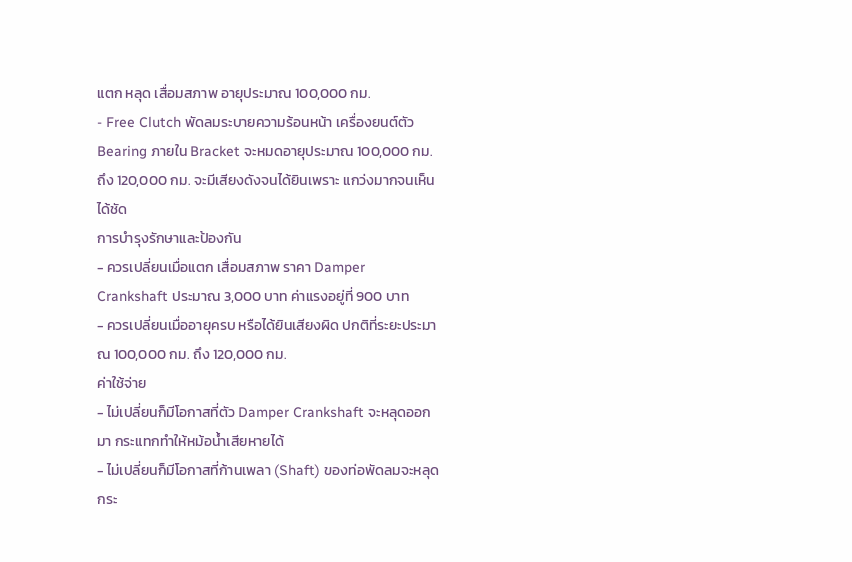แตก หลุด เสื่อมสภาพ อายุประมาณ 100,000 กม.
- Free Clutch พัดลมระบายความร้อนหน้า เครื่องยนต์ตัว Bearing ภายใน Bracket จะหมดอายุประมาณ 100,000 กม. ถึง 120,000 กม. จะมีเสียงดังจนได้ยินเพราะ แกว่งมากจนเห็นได้ชัด
การบำรุงรักษาและป้องกัน
- ควรเปลี่ยนเมื่อแตก เสื่อมสภาพ ราคา Damper Crankshaft ประมาณ 3,000 บาท ค่าแรงอยู่ที่ 900 บาท
- ควรเปลี่ยนเมื่ออายุครบ หรือได้ยินเสียงผิด ปกติที่ระยะประมาณ 100,000 กม. ถึง 120,000 กม.
ค่าใช้จ่าย
- ไม่เปลี่ยนก็มีโอกาสที่ตัว Damper Crankshaft จะหลุดออกมา กระแทกทำให้หม้อน้ำเสียหายได้
- ไม่เปลี่ยนก็มีโอกาสที่ก้านเพลา (Shaft) ของท่อพัดลมจะหลุด กระ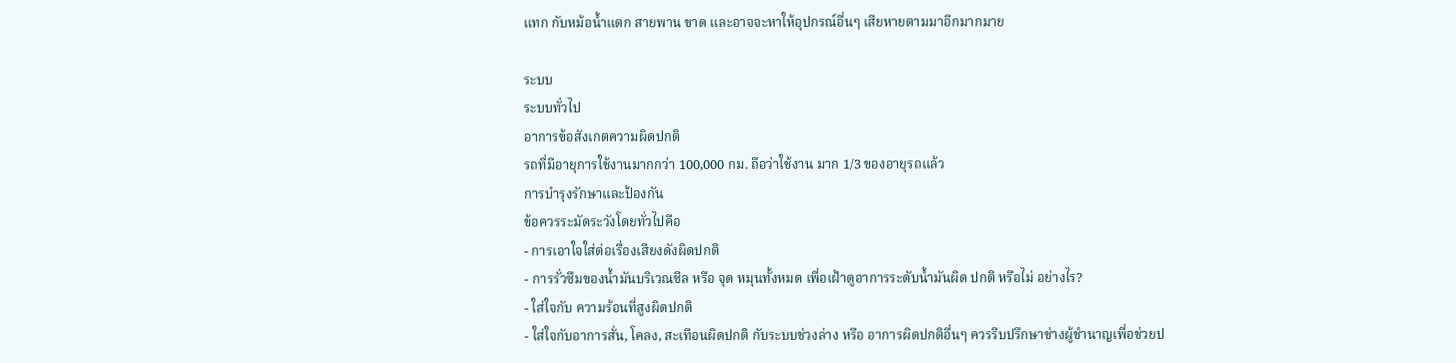แทก กับหม้อน้ำแตก สายพาน ขาด และอาจจะหาให้อุปกรณ์อื่นๆ เสียหายตามมาอีกมากมาย

ระบบ
ระบบทั่วไป
อาการข้อสังเกตความผิดปกติ
รถที่มีอายุการใช้งานมากกว่า 100,000 กม. ถือว่าใช้งาน มาก 1/3 ของอายุรถแล้ว
การบำรุงรักษาและป้องกัน
ข้อควรระมัดระวังโดยทั่วไปคือ
- การเอาใจใส่ต่อเรื่องเสียงดังผิดปกติ
- การรั่วซึมของน้ำมันบริเวณซีล หรือ จุด หมุนทั้งหมด เพื่อเฝ้าดูอาการระดับน้ำมันผิด ปกติ หรือไม่ อย่างไร?
- ใส่ใจกับ ความร้อนที่สูงผิดปกติ
- ใส่ใจกับอาการสั่น, โคลง, สะเทือนผิดปกติ กับระบบช่วงล่าง หรือ อาการผิดปกติอื่นๆ ควรรีบปรึกษาช่างผู้ชำนาญเพื่อช่วยป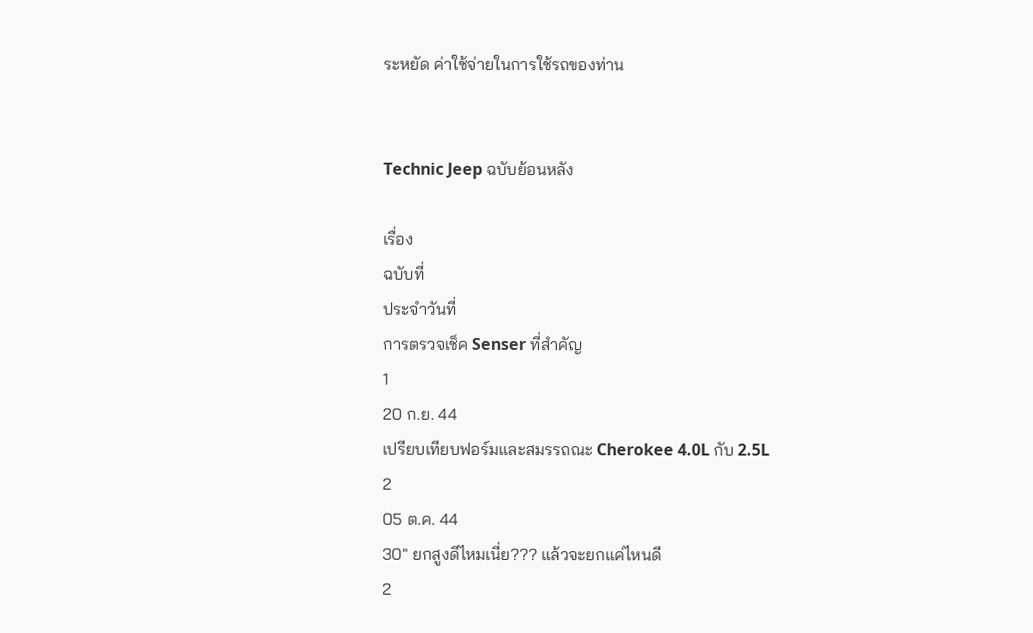ระหยัด ค่าใช้จ่ายในการใช้รถของท่าน


Technic Jeep ฉบับย้อนหลัง

เรื่อง
ฉบับที่
ประจำวันที่
การตรวจเช็ค Senser ที่สำคัญ
1
20 ก.ย. 44
เปรียบเทียบฟอร์มและสมรรถณะ Cherokee 4.0L กับ 2.5L
2
05 ต.ค. 44
30" ยกสูงดีไหมเนี่ย??? แล้วจะยกแค่ไหนดี
2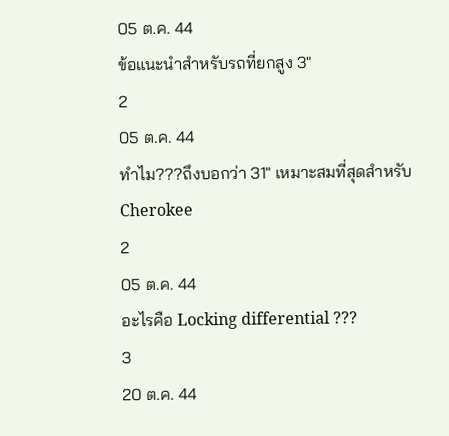05 ต.ค. 44
ข้อแนะนำสำหรับรถที่ยกสูง 3"
2
05 ต.ค. 44
ทำไม???ถึงบอกว่า 31" เหมาะสมที่สุดสำหรับ Cherokee
2
05 ต.ค. 44
อะไรคือ Locking differential ???
3
20 ต.ค. 44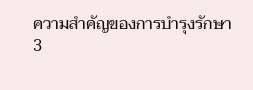ความสำคัญของการบำรุงรักษา
3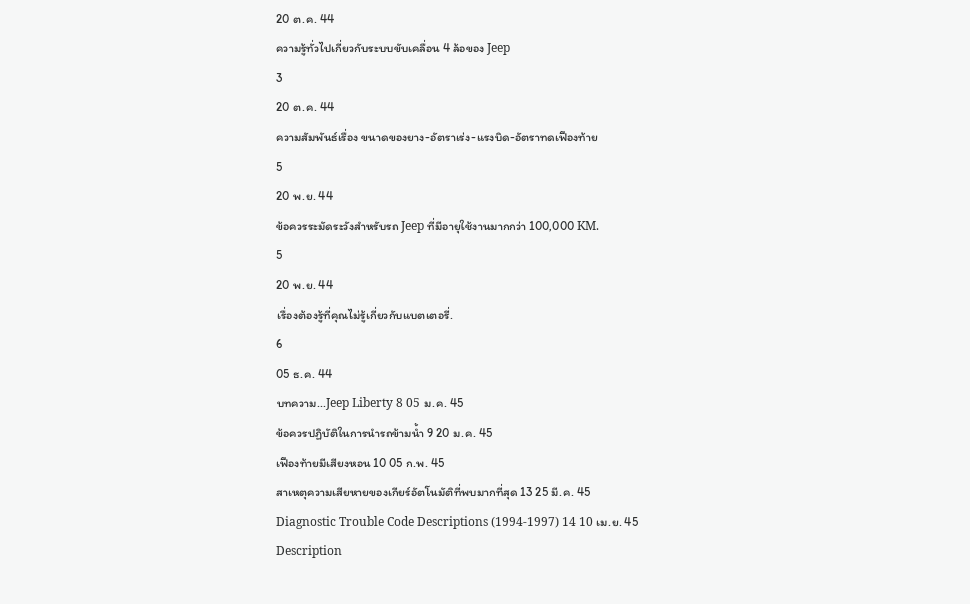20 ต.ค. 44
ความรู้ทั่วไปเกี่ยวกับระบบขับเคลื่อน 4 ล้อของ Jeep
3
20 ต.ค. 44
ความสัมพันธ์เรื่อง ขนาดของยาง-อัตราเร่ง-แรงบิด-อัตราทดเฟืองท้าย
5
20 พ.ย. 44
ข้อควรระมัดระวังสำหรับรถ Jeep ที่มีอายุใช้งานมากกว่า 100,000 KM.
5
20 พ.ย. 44
เรื่องต้องรู้ที่คุณไม่รู้เกี่ยวกับแบตเตอรี่.
6
05 ธ.ค. 44
บทความ...Jeep Liberty 8 05 ม.ค. 45
ข้อควรปฏิบัติในการนำรถข้ามน้ำ 9 20 ม.ค. 45
เฟืองท้ายมีเสียงหอน 10 05 ก.พ. 45
สาเหตุความเสียหายของเกียร์อัตโนมัติที่พบมากที่สุด 13 25 มี.ค. 45
Diagnostic Trouble Code Descriptions (1994-1997) 14 10 เม.ย. 45
Description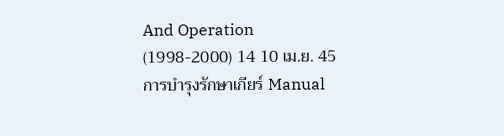And Operation (1998-2000) 14 10 เม.ย. 45
การบำรุงรักษาเกียร์ Manual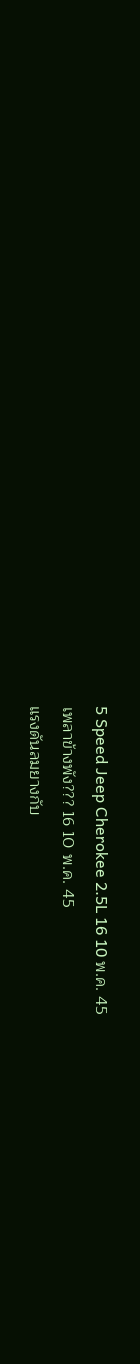5 Speed Jeep Cherokee 2.5L 16 10 พ.ค. 45
เพลาข้างพัง??? 16 10 พ.ค. 45
แรงดันลมยางกับ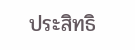ประสิทธิ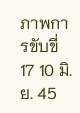ภาพการขับขี่ 17 10 มิ.ย. 45